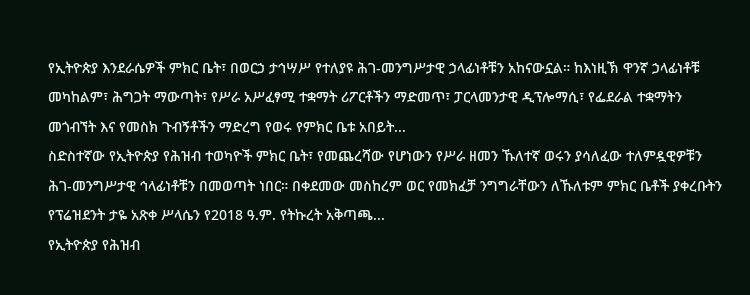የኢትዮጵያ እንደራሴዎች ምክር ቤት፣ በወርኃ ታኅሣሥ የተለያዩ ሕገ-መንግሥታዊ ኃላፊነቶቹን አከናውኗል። ከእነዚኽ ዋንኛ ኃላፊነቶቹ መካከልም፣ ሕግጋት ማውጣት፣ የሥራ አሥፈፃሚ ተቋማት ሪፖርቶችን ማድመጥ፣ ፓርላመንታዊ ዲፕሎማሲ፣ የፌደራል ተቋማትን መጎብኘት እና የመስክ ጉብኝቶችን ማድረግ የወሩ የምክር ቤቱ አበይት...
ስድስተኛው የኢትዮጵያ የሕዝብ ተወካዮች ምክር ቤት፣ የመጨረሻው የሆነውን የሥራ ዘመን ኹለተኛ ወሩን ያሳለፈው ተለምዷዊዎቹን ሕገ-መንግሥታዊ ኅላፊነቶቹን በመወጣት ነበር። በቀደመው መስከረም ወር የመክፈቻ ንግግራቸውን ለኹለቱም ምክር ቤቶች ያቀረቡትን የፕሬዝደንት ታዬ አጽቀ ሥላሴን የ2018 ዓ.ም. የትኩረት አቅጣጫ...
የኢትዮጵያ የሕዝብ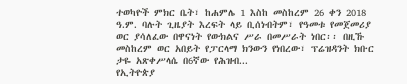ተወካዮች ምክር ቤት፣ ከሐምሌ 1 እስከ መስከረም 26 ቀን 2018 ዓ.ም. ባሉት ጊዜያት እረፍት ላይ ቢሰነብትም፣ የዓመቱ የመጀመሪያ ወር ያሳለፈው በዋናነት የውክልና ሥራ በመሥራት ነበር፡፡ በዚኹ መስከረም ወር አበይት የፓርላማ ክንውን የነበረው፣ ፕሬዝዳንት ክቡር ታዬ አጽቀሥላሴ በ6ኛው የሕዝብ...
የኢትዮጵያ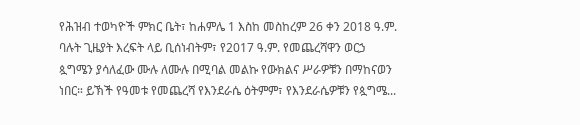የሕዝብ ተወካዮች ምክር ቤት፣ ከሐምሌ 1 እስከ መስከረም 26 ቀን 2018 ዓ.ም. ባሉት ጊዜያት እረፍት ላይ ቢሰነብትም፣ የ2017 ዓ.ም. የመጨረሻዋን ወርኃ ጷግሜን ያሳለፈው ሙሉ ለሙሉ በሚባል መልኩ የውክልና ሥራዎቹን በማከናወን ነበር። ይኽች የዓመቱ የመጨረሻ የእንደራሴ ዕትምም፣ የእንደራሴዎቹን የጷግሜ...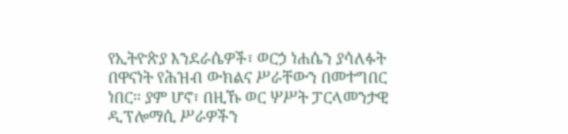የኢትዮጵያ እንደራሴዎች፣ ወርኃ ነሐሴን ያሳለፉት በዋናነት የሕዝብ ውክልና ሥራቸውን በመተግበር ነበር። ያም ሆኖ፣ በዚኹ ወር ሦሥት ፓርላመንታዊ ዲፕሎማሲ ሥራዎችን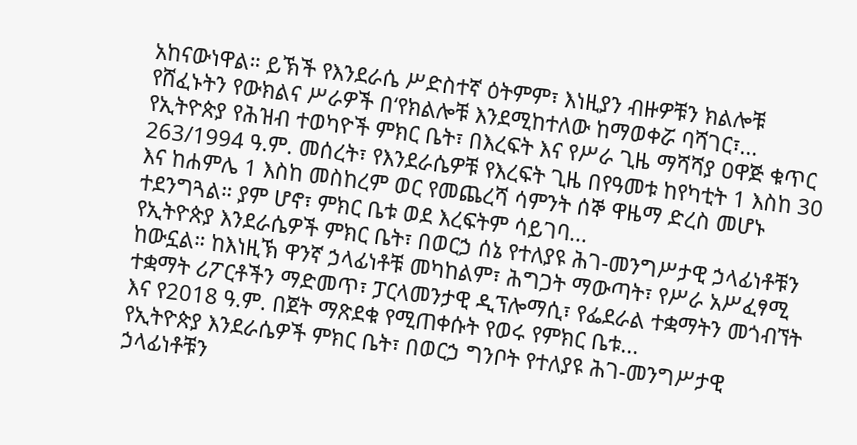አከናውነዋል። ይኽች የእንደራሴ ሥድስተኛ ዕትምም፣ እነዚያን ብዙዎቹን ክልሎቹ የሸፈኑትን የውክልና ሥራዎች በ‘የክልሎቹ እንደሚከተለው ከማወቀሯ ባሻገር፣...
የኢትዮጵያ የሕዝብ ተወካዮች ምክር ቤት፣ በእረፍት እና የሥራ ጊዜ ማሻሻያ ዐዋጅ ቁጥር 263/1994 ዓ.ም. መሰረት፣ የእንደራሴዎቹ የእረፍት ጊዜ በየዓመቱ ከየካቲት 1 እስከ 30 እና ከሐምሌ 1 እስከ መስከረም ወር የመጨረሻ ሳምንት ሰኞ ዋዜማ ድረስ መሆኑ ተደንግጓል። ያም ሆኖ፣ ምክር ቤቱ ወደ እረፍትም ሳይገባ...
የኢትዮጵያ እንደራሴዎች ምክር ቤት፣ በወርኃ ሰኔ የተለያዩ ሕገ-መንግሥታዊ ኃላፊነቶቹን ከውኗል። ከእነዚኽ ዋንኛ ኃላፊነቶቹ መካከልም፣ ሕግጋት ማውጣት፣ የሥራ አሥፈፃሚ ተቋማት ሪፖርቶችን ማድመጥ፣ ፓርላመንታዊ ዲፕሎማሲ፣ የፌደራል ተቋማትን መጎብኘት እና የ2018 ዓ.ም. በጀት ማጽደቁ የሚጠቀሱት የወሩ የምክር ቤቱ...
የኢትዮጵያ እንደራሴዎች ምክር ቤት፣ በወርኃ ግንቦት የተለያዩ ሕገ-መንግሥታዊ ኃላፊነቶቹን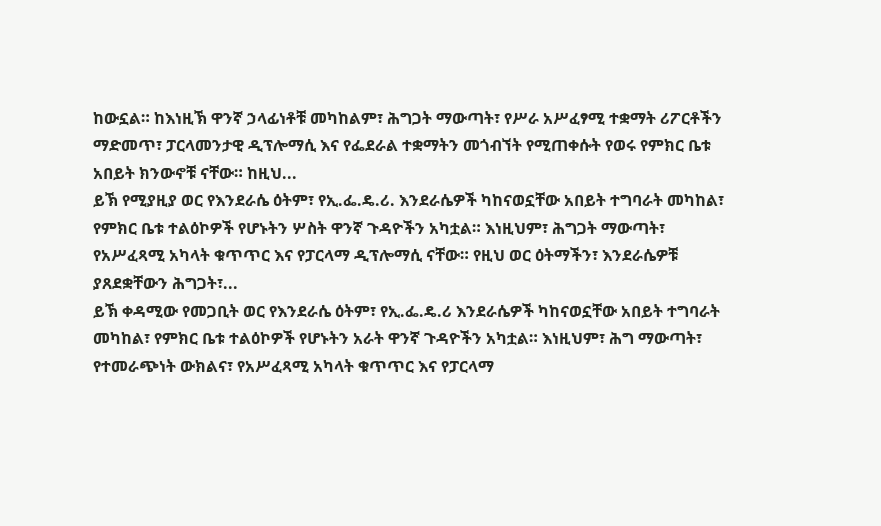ከውኗል። ከእነዚኽ ዋንኛ ኃላፊነቶቹ መካከልም፣ ሕግጋት ማውጣት፣ የሥራ አሥፈፃሚ ተቋማት ሪፖርቶችን ማድመጥ፣ ፓርላመንታዊ ዲፕሎማሲ እና የፌደራል ተቋማትን መጎብኘት የሚጠቀሱት የወሩ የምክር ቤቱ አበይት ክንውኖቹ ናቸው። ከዚህ...
ይኽ የሚያዚያ ወር የእንደራሴ ዕትም፣ የኢ.ፌ.ዴ.ሪ. እንደራሴዎች ካከናወኗቸው አበይት ተግባራት መካከል፣ የምክር ቤቱ ተልዕኮዎች የሆኑትን ሦስት ዋንኛ ጉዳዮችን አካቷል። እነዚህም፣ ሕግጋት ማውጣት፣ የአሥፈጻሚ አካላት ቁጥጥር እና የፓርላማ ዲፕሎማሲ ናቸው። የዚህ ወር ዕትማችን፣ እንደራሴዎቹ ያጸደቋቸውን ሕግጋት፣...
ይኽ ቀዳሚው የመጋቢት ወር የእንደራሴ ዕትም፣ የኢ.ፌ.ዴ.ሪ እንደራሴዎች ካከናወኗቸው አበይት ተግባራት መካከል፣ የምክር ቤቱ ተልዕኮዎች የሆኑትን አራት ዋንኛ ጉዳዮችን አካቷል። እነዚህም፣ ሕግ ማውጣት፣ የተመራጭነት ውክልና፣ የአሥፈጻሚ አካላት ቁጥጥር እና የፓርላማ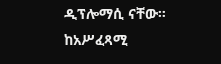ዲፕሎማሲ ናቸው። ከአሥፈጻሚ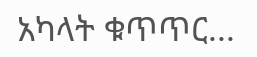አካላት ቁጥጥር...